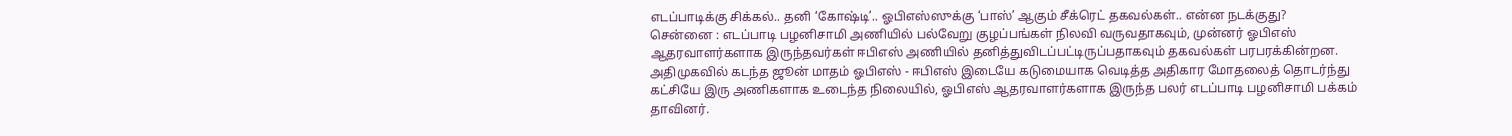எடப்பாடிக்கு சிக்கல்.. தனி ‘கோஷ்டி’.. ஓபிஎஸ்ஸுக்கு ‘பாஸ்’ ஆகும் சீக்ரெட் தகவல்கள்.. என்ன நடக்குது?
சென்னை : எடப்பாடி பழனிசாமி அணியில் பல்வேறு குழப்பங்கள் நிலவி வருவதாகவும், முன்னர் ஓபிஎஸ் ஆதரவாளர்களாக இருந்தவர்கள் ஈபிஎஸ் அணியில் தனித்துவிடப்பட்டிருப்பதாகவும் தகவல்கள் பரபரக்கின்றன.
அதிமுகவில் கடந்த ஜூன் மாதம் ஓபிஎஸ் - ஈபிஎஸ் இடையே கடுமையாக வெடித்த அதிகார மோதலைத் தொடர்ந்து கட்சியே இரு அணிகளாக உடைந்த நிலையில், ஓபிஎஸ் ஆதரவாளர்களாக இருந்த பலர் எடப்பாடி பழனிசாமி பக்கம் தாவினர்.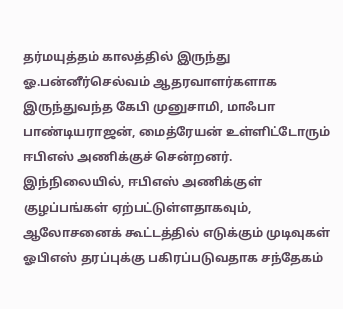தர்மயுத்தம் காலத்தில் இருந்து ஓ.பன்னீர்செல்வம் ஆதரவாளர்களாக இருந்துவந்த கேபி முனுசாமி, மாஃபா பாண்டியராஜன், மைத்ரேயன் உள்ளிட்டோரும் ஈபிஎஸ் அணிக்குச் சென்றனர்.
இந்நிலையில், ஈபிஎஸ் அணிக்குள் குழப்பங்கள் ஏற்பட்டுள்ளதாகவும், ஆலோசனைக் கூட்டத்தில் எடுக்கும் முடிவுகள் ஓபிஎஸ் தரப்புக்கு பகிரப்படுவதாக சந்தேகம்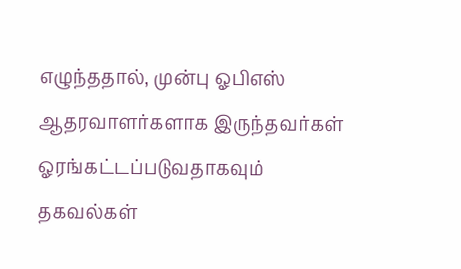எழுந்ததால், முன்பு ஓபிஎஸ் ஆதரவாளர்களாக இருந்தவர்கள் ஓரங்கட்டப்படுவதாகவும் தகவல்கள்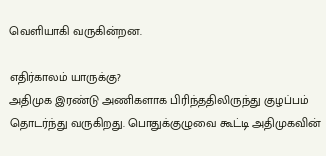வெளியாகி வருகின்றன.

எதிர்காலம் யாருக்கு?
அதிமுக இரண்டு அணிகளாக பிரிந்ததிலிருந்து குழப்பம் தொடர்ந்து வருகிறது. பொதுக்குழுவை கூட்டி அதிமுகவின்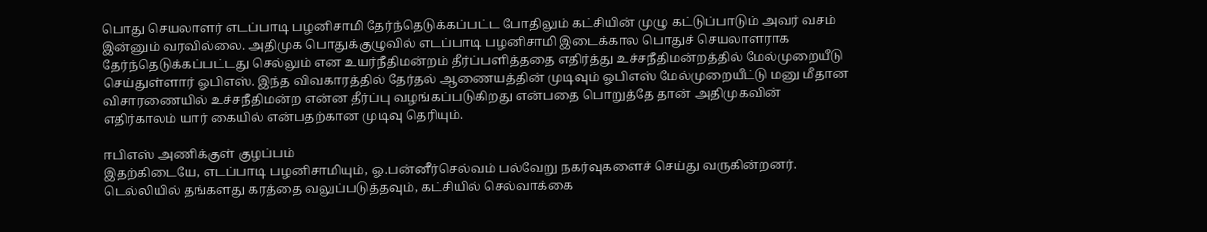பொது செயலாளர் எடப்பாடி பழனிசாமி தேர்ந்தெடுக்கப்பட்ட போதிலும் கட்சியின் முழு கட்டுப்பாடும் அவர் வசம் இன்னும் வரவில்லை. அதிமுக பொதுக்குழுவில் எடப்பாடி பழனிசாமி இடைக்கால பொதுச் செயலாளராக தேர்ந்தெடுக்கப்பட்டது செல்லும் என உயர்நீதிமன்றம் தீர்ப்பளித்ததை எதிர்த்து உச்சநீதிமன்றத்தில் மேல்முறையீடு செய்துள்ளார் ஓபிஎஸ். இந்த விவகாரத்தில் தேர்தல் ஆணையத்தின் முடிவும் ஓபிஎஸ் மேல்முறையீட்டு மனு மீதான விசாரணையில் உச்சநீதிமன்ற என்ன தீர்ப்பு வழங்கப்படுகிறது என்பதை பொறுத்தே தான் அதிமுகவின் எதிர்காலம் யார் கையில் என்பதற்கான முடிவு தெரியும்.

ஈபிஎஸ் அணிக்குள் குழப்பம்
இதற்கிடையே, எடப்பாடி பழனிசாமியும், ஓ.பன்னீர்செல்வம் பல்வேறு நகர்வுகளைச் செய்து வருகின்றனர். டெல்லியில் தங்களது கரத்தை வலுப்படுத்தவும், கட்சியில் செல்வாக்கை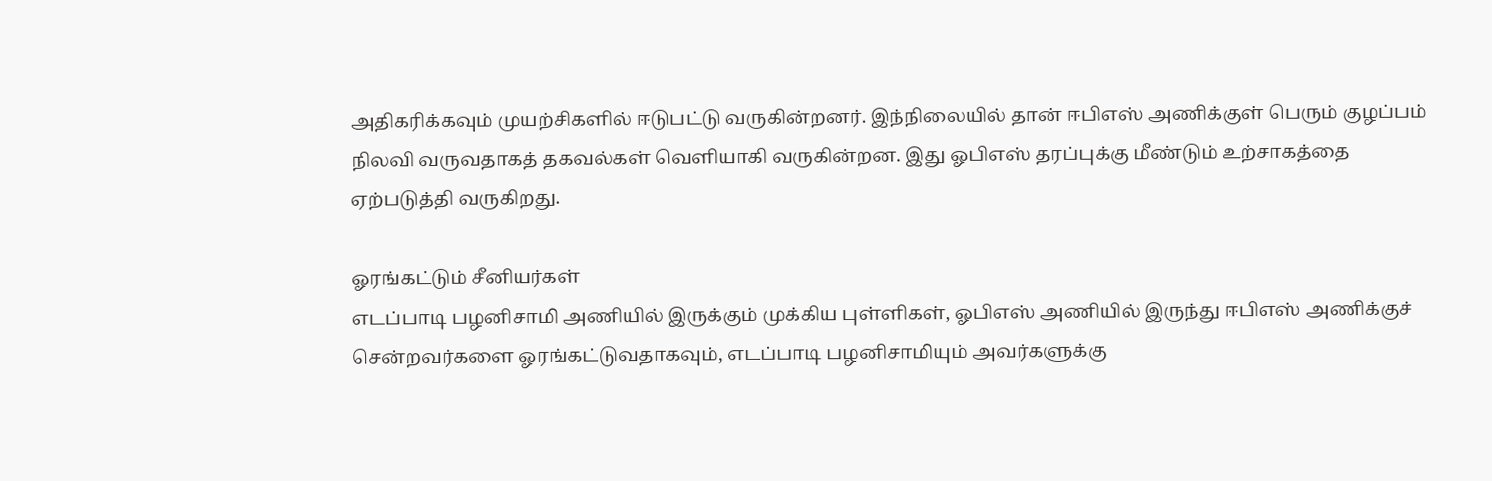அதிகரிக்கவும் முயற்சிகளில் ஈடுபட்டு வருகின்றனர். இந்நிலையில் தான் ஈபிஎஸ் அணிக்குள் பெரும் குழப்பம் நிலவி வருவதாகத் தகவல்கள் வெளியாகி வருகின்றன. இது ஓபிஎஸ் தரப்புக்கு மீண்டும் உற்சாகத்தை ஏற்படுத்தி வருகிறது.

ஓரங்கட்டும் சீனியர்கள்
எடப்பாடி பழனிசாமி அணியில் இருக்கும் முக்கிய புள்ளிகள், ஓபிஎஸ் அணியில் இருந்து ஈபிஎஸ் அணிக்குச் சென்றவர்களை ஓரங்கட்டுவதாகவும், எடப்பாடி பழனிசாமியும் அவர்களுக்கு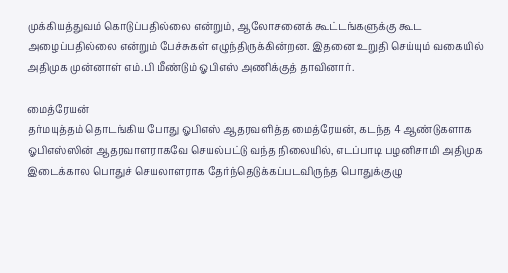முக்கியத்துவம் கொடுப்பதில்லை என்றும், ஆலோசனைக் கூட்டங்களுக்கு கூட அழைப்பதில்லை என்றும் பேச்சுகள் எழுந்திருக்கின்றன. இதனை உறுதி செய்யும் வகையில் அதிமுக முன்னாள் எம்.பி மீண்டும் ஓபிஎஸ் அணிக்குத் தாவினார்.

மைத்ரேயன்
தர்மயுத்தம் தொடங்கிய போது ஓபிஎஸ் ஆதரவளித்த மைத்ரேயன், கடந்த 4 ஆண்டுகளாக ஓபிஎஸ்ஸின் ஆதரவாளராகவே செயல்பட்டு வந்த நிலையில், எடப்பாடி பழனிசாமி அதிமுக இடைக்கால பொதுச் செயலாளராக தேர்ந்தெடுக்கப்படவிருந்த பொதுக்குழு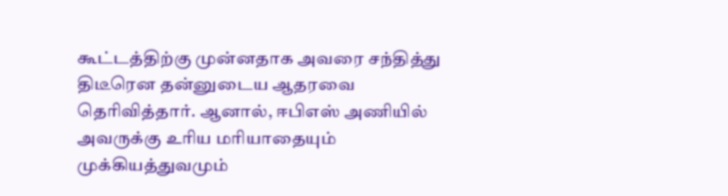கூட்டத்திற்கு முன்னதாக அவரை சந்தித்து திடீரென தன்னுடைய ஆதரவை தெரிவித்தார். ஆனால், ஈபிஎஸ் அணியில் அவருக்கு உரிய மரியாதையும் முக்கியத்துவமும்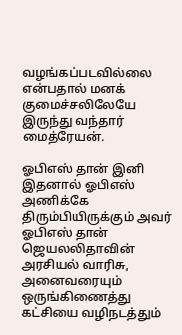வழங்கப்படவில்லை என்பதால் மனக் குமைச்சலிலேயே இருந்து வந்தார் மைத்ரேயன்.

ஓபிஎஸ் தான் இனி
இதனால் ஓபிஎஸ் அணிக்கே திரும்பியிருக்கும் அவர் ஓபிஎஸ் தான் ஜெயலலிதாவின் அரசியல் வாரிசு, அனைவரையும் ஒருங்கிணைத்து கட்சியை வழிநடத்தும்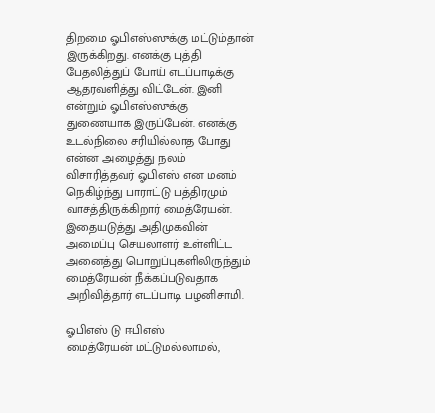திறமை ஓபிஎஸ்ஸுக்கு மட்டும்தான் இருக்கிறது. எனக்கு புத்தி பேதலித்துப் போய் எடப்பாடிக்கு ஆதரவளித்து விட்டேன். இனி என்றும் ஓபிஎஸ்ஸுக்கு துணையாக இருப்பேன். எனக்கு உடல்நிலை சரியில்லாத போது என்ன அழைத்து நலம் விசாரித்தவர் ஓபிஎஸ் என மனம் நெகிழ்ந்து பாராட்டு பத்திரமும் வாசத்திருக்கிறார் மைத்ரேயன். இதையடுத்து அதிமுகவின் அமைப்பு செயலாளர் உள்ளிட்ட அனைத்து பொறுப்புகளிலிருந்தும் மைத்ரேயன் நீக்கப்படுவதாக அறிவித்தார் எடப்பாடி பழனிசாமி.

ஓபிஎஸ் டு ஈபிஎஸ்
மைத்ரேயன் மட்டுமல்லாமல்,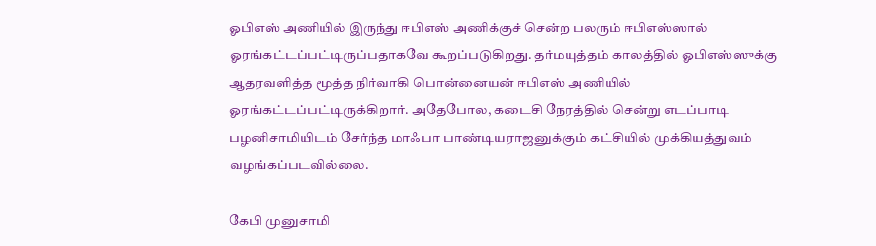ஓபிஎஸ் அணியில் இருந்து ஈபிஎஸ் அணிக்குச் சென்ற பலரும் ஈபிஎஸ்ஸால் ஓரங்கட்டப்பட்டிருப்பதாகவே கூறப்படுகிறது. தர்மயுத்தம் காலத்தில் ஓபிஎஸ்ஸுக்கு ஆதரவளித்த மூத்த நிர்வாகி பொன்னையன் ஈபிஎஸ் அணியில் ஓரங்கட்டப்பட்டிருக்கிறார். அதேபோல, கடைசி நேரத்தில் சென்று எடப்பாடி பழனிசாமியிடம் சேர்ந்த மாஃபா பாண்டியராஜனுக்கும் கட்சியில் முக்கியத்துவம் வழங்கப்படவில்லை.

கேபி முனுசாமி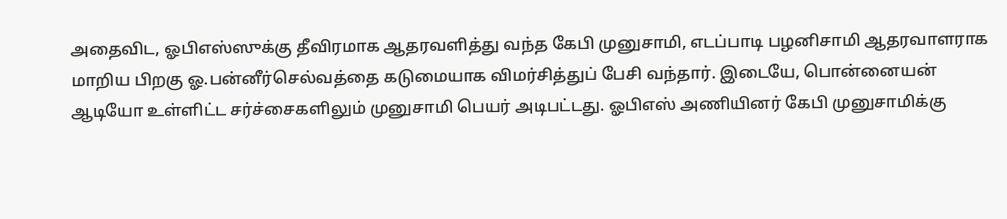அதைவிட, ஓபிஎஸ்ஸுக்கு தீவிரமாக ஆதரவளித்து வந்த கேபி முனுசாமி, எடப்பாடி பழனிசாமி ஆதரவாளராக மாறிய பிறகு ஓ.பன்னீர்செல்வத்தை கடுமையாக விமர்சித்துப் பேசி வந்தார். இடையே, பொன்னையன் ஆடியோ உள்ளிட்ட சர்ச்சைகளிலும் முனுசாமி பெயர் அடிபட்டது. ஓபிஎஸ் அணியினர் கேபி முனுசாமிக்கு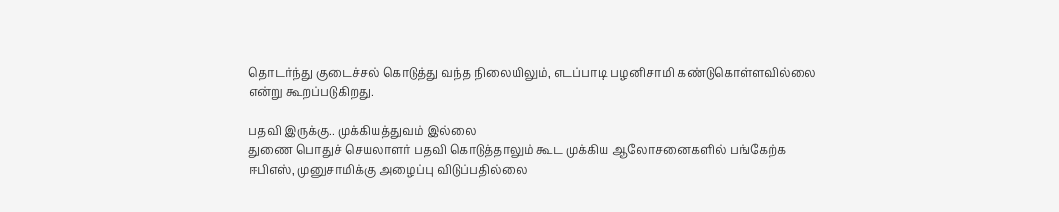தொடர்ந்து குடைச்சல் கொடுத்து வந்த நிலையிலும், எடப்பாடி பழனிசாமி கண்டுகொள்ளவில்லை என்று கூறப்படுகிறது.

பதவி இருக்கு.. முக்கியத்துவம் இல்லை
துணை பொதுச் செயலாளர் பதவி கொடுத்தாலும் கூட முக்கிய ஆலோசனைகளில் பங்கேற்க ஈபிஎஸ், முனுசாமிக்கு அழைப்பு விடுப்பதில்லை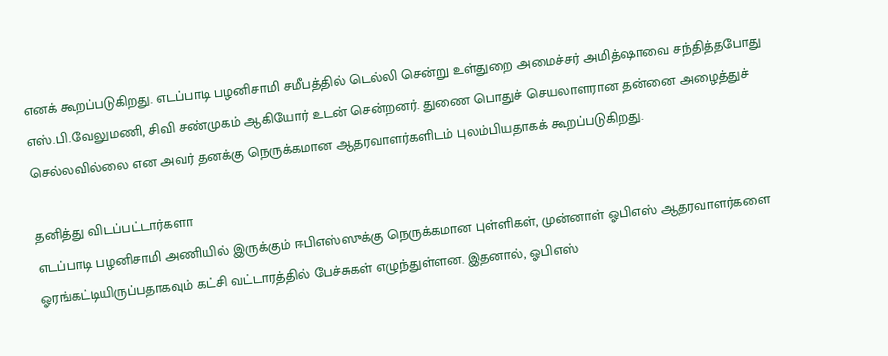எனக் கூறப்படுகிறது. எடப்பாடி பழனிசாமி சமீபத்தில் டெல்லி சென்று உள்துறை அமைச்சர் அமித்ஷாவை சந்தித்தபோது எஸ்.பி.வேலுமணி, சிவி சண்முகம் ஆகியோர் உடன் சென்றனர். துணை பொதுச் செயலாளரான தன்னை அழைத்துச் செல்லவில்லை என அவர் தனக்கு நெருக்கமான ஆதரவாளர்களிடம் புலம்பியதாகக் கூறப்படுகிறது.

தனித்து விடப்பட்டார்களா
எடப்பாடி பழனிசாமி அணியில் இருக்கும் ஈபிஎஸ்ஸுக்கு நெருக்கமான புள்ளிகள், முன்னாள் ஓபிஎஸ் ஆதரவாளர்களை ஓரங்கட்டியிருப்பதாகவும் கட்சி வட்டாரத்தில் பேச்சுகள் எழுந்துள்ளன. இதனால், ஓபிஎஸ்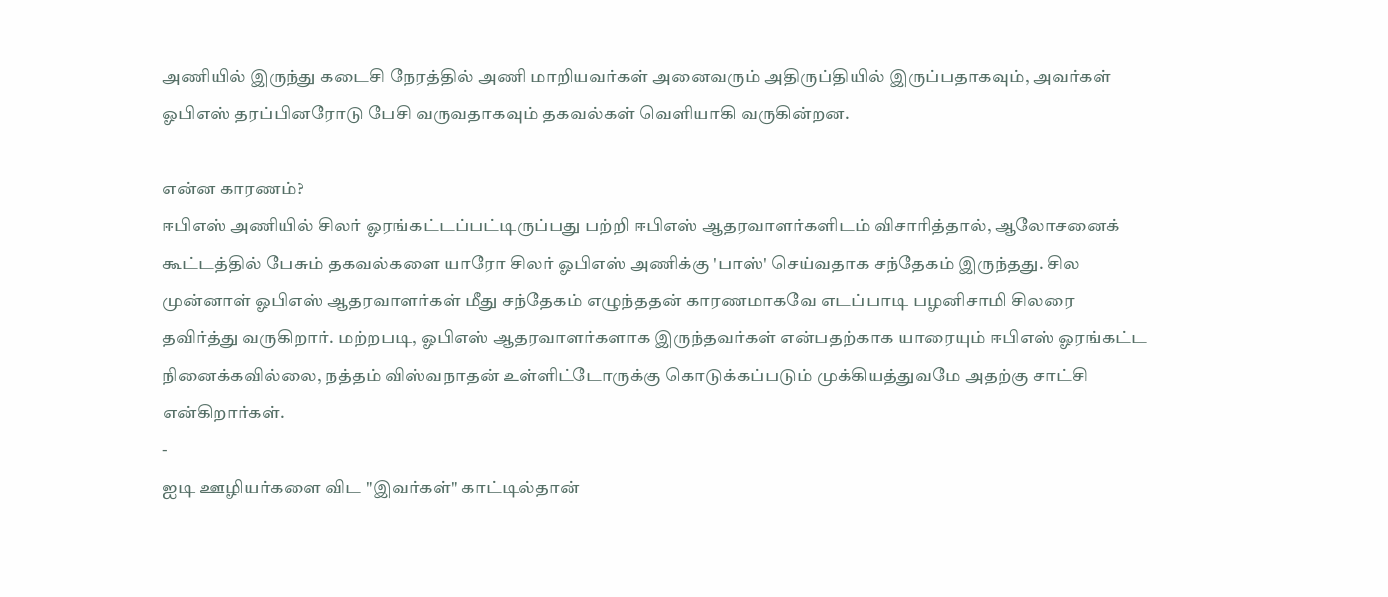அணியில் இருந்து கடைசி நேரத்தில் அணி மாறியவர்கள் அனைவரும் அதிருப்தியில் இருப்பதாகவும், அவர்கள் ஓபிஎஸ் தரப்பினரோடு பேசி வருவதாகவும் தகவல்கள் வெளியாகி வருகின்றன.

என்ன காரணம்?
ஈபிஎஸ் அணியில் சிலர் ஓரங்கட்டப்பட்டிருப்பது பற்றி ஈபிஎஸ் ஆதரவாளர்களிடம் விசாரித்தால், ஆலோசனைக் கூட்டத்தில் பேசும் தகவல்களை யாரோ சிலர் ஓபிஎஸ் அணிக்கு 'பாஸ்' செய்வதாக சந்தேகம் இருந்தது. சில முன்னாள் ஓபிஎஸ் ஆதரவாளர்கள் மீது சந்தேகம் எழுந்ததன் காரணமாகவே எடப்பாடி பழனிசாமி சிலரை தவிர்த்து வருகிறார். மற்றபடி, ஓபிஎஸ் ஆதரவாளர்களாக இருந்தவர்கள் என்பதற்காக யாரையும் ஈபிஎஸ் ஓரங்கட்ட நினைக்கவில்லை, நத்தம் விஸ்வநாதன் உள்ளிட்டோருக்கு கொடுக்கப்படும் முக்கியத்துவமே அதற்கு சாட்சி என்கிறார்கள்.
-
ஐடி ஊழியர்களை விட "இவர்கள்" காட்டில்தான்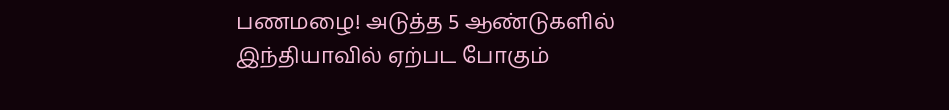பணமழை! அடுத்த 5 ஆண்டுகளில் இந்தியாவில் ஏற்பட போகும்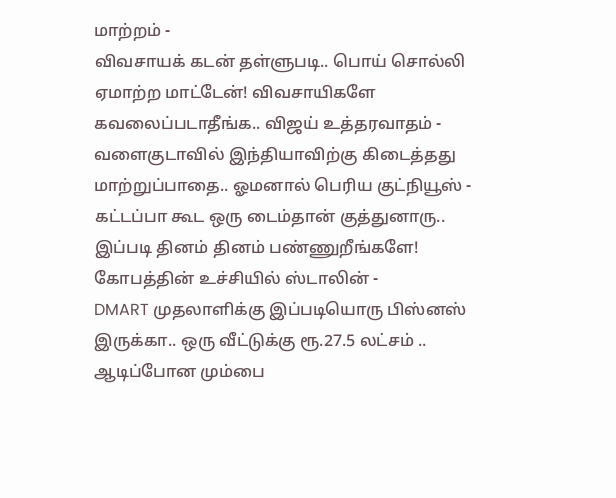மாற்றம் -
விவசாயக் கடன் தள்ளுபடி.. பொய் சொல்லி ஏமாற்ற மாட்டேன்! விவசாயிகளே கவலைப்படாதீங்க.. விஜய் உத்தரவாதம் -
வளைகுடாவில் இந்தியாவிற்கு கிடைத்தது மாற்றுப்பாதை.. ஓமனால் பெரிய குட்நியூஸ் -
கட்டப்பா கூட ஒரு டைம்தான் குத்துனாரு.. இப்படி தினம் தினம் பண்ணுறீங்களே! கோபத்தின் உச்சியில் ஸ்டாலின் -
DMART முதலாளிக்கு இப்படியொரு பிஸ்னஸ் இருக்கா.. ஒரு வீட்டுக்கு ரூ.27.5 லட்சம் .. ஆடிப்போன மும்பை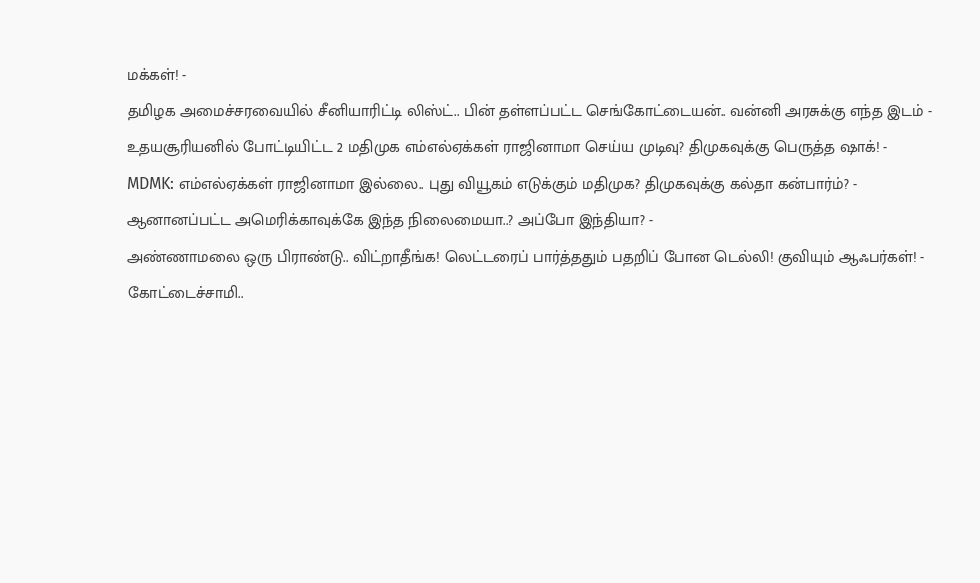மக்கள்! -
தமிழக அமைச்சரவையில் சீனியாரிட்டி லிஸ்ட்.. பின் தள்ளப்பட்ட செங்கோட்டையன்.. வன்னி அரசுக்கு எந்த இடம் -
உதயசூரியனில் போட்டியிட்ட 2 மதிமுக எம்எல்ஏக்கள் ராஜினாமா செய்ய முடிவு? திமுகவுக்கு பெருத்த ஷாக்! -
MDMK: எம்எல்ஏக்கள் ராஜினாமா இல்லை.. புது வியூகம் எடுக்கும் மதிமுக? திமுகவுக்கு கல்தா கன்பார்ம்? -
ஆனானப்பட்ட அமெரிக்காவுக்கே இந்த நிலைமையா..? அப்போ இந்தியா? -
அண்ணாமலை ஒரு பிராண்டு.. விட்றாதீங்க! லெட்டரைப் பார்த்ததும் பதறிப் போன டெல்லி! குவியும் ஆஃபர்கள்! -
கோட்டைச்சாமி..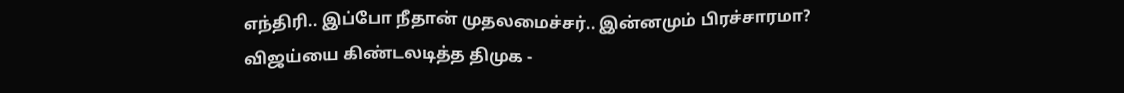எந்திரி.. இப்போ நீதான் முதலமைச்சர்.. இன்னமும் பிரச்சாரமா? விஜய்யை கிண்டலடித்த திமுக -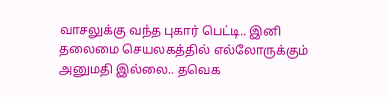வாசலுக்கு வந்த புகார் பெட்டி.. இனி தலைமை செயலகத்தில் எல்லோருக்கும் அனுமதி இல்லை.. தவெக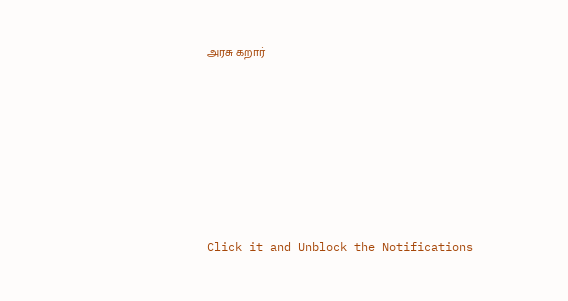அரசு கறார்












Click it and Unblock the Notifications